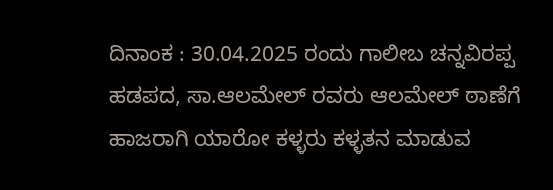ದಿನಾಂಕ : 30.04.2025 ರಂದು ಗಾಲೀಬ ಚನ್ನವಿರಪ್ಪ ಹಡಪದ, ಸಾ.ಆಲಮೇಲ್ ರವರು ಆಲಮೇಲ್ ಠಾಣೆಗೆ ಹಾಜರಾಗಿ ಯಾರೋ ಕಳ್ಳರು ಕಳ್ಳತನ ಮಾಡುವ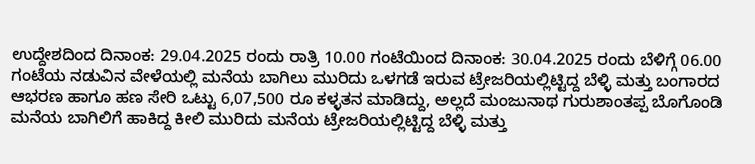ಉದ್ದೇಶದಿಂದ ದಿನಾಂಕ: 29.04.2025 ರಂದು ರಾತ್ರಿ 10.00 ಗಂಟೆಯಿಂದ ದಿನಾಂಕ: 30.04.2025 ರಂದು ಬೆಳಿಗ್ಗೆ 06.00 ಗಂಟೆಯ ನಡುವಿನ ವೇಳೆಯಲ್ಲಿ ಮನೆಯ ಬಾಗಿಲು ಮುರಿದು ಒಳಗಡೆ ಇರುವ ಟ್ರೇಜರಿಯಲ್ಲಿಟ್ಟಿದ್ದ ಬೆಳ್ಳಿ ಮತ್ತು ಬಂಗಾರದ ಆಭರಣ ಹಾಗೂ ಹಣ ಸೇರಿ ಒಟ್ಟು 6,07,500 ರೂ ಕಳ್ಳತನ ಮಾಡಿದ್ದು, ಅಲ್ಲದೆ ಮಂಜುನಾಥ ಗುರುಶಾಂತಪ್ಪ ಬೊಗೊಂಡಿ ಮನೆಯ ಬಾಗಿಲಿಗೆ ಹಾಕಿದ್ದ ಕೀಲಿ ಮುರಿದು ಮನೆಯ ಟ್ರೇಜರಿಯಲ್ಲಿಟ್ಟಿದ್ದ ಬೆಳ್ಳಿ ಮತ್ತು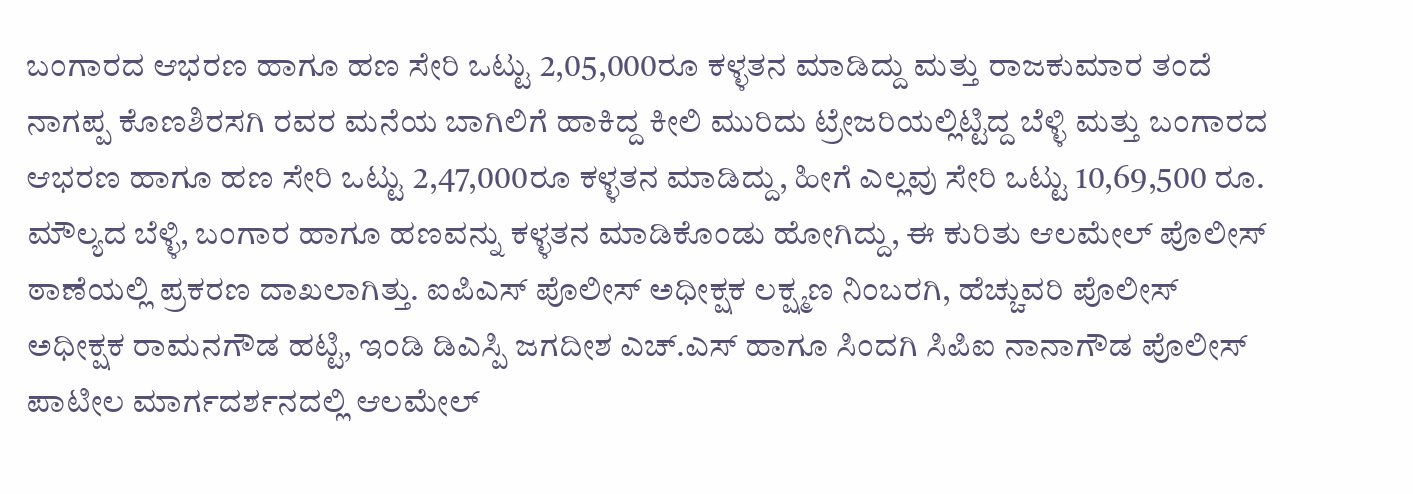ಬಂಗಾರದ ಆಭರಣ ಹಾಗೂ ಹಣ ಸೇರಿ ಒಟ್ಟು 2,05,000ರೂ ಕಳ್ಳತನ ಮಾಡಿದ್ದು ಮತ್ತು ರಾಜಕುಮಾರ ತಂದೆ ನಾಗಪ್ಪ ಕೊಣಶಿರಸಗಿ ರವರ ಮನೆಯ ಬಾಗಿಲಿಗೆ ಹಾಕಿದ್ದ ಕೀಲಿ ಮುರಿದು ಟ್ರೇಜರಿಯಲ್ಲಿಟ್ಟಿದ್ದ ಬೆಳ್ಳಿ ಮತ್ತು ಬಂಗಾರದ ಆಭರಣ ಹಾಗೂ ಹಣ ಸೇರಿ ಒಟ್ಟು 2,47,000ರೂ ಕಳ್ಳತನ ಮಾಡಿದ್ದು, ಹೀಗೆ ಎಲ್ಲವು ಸೇರಿ ಒಟ್ಟು 10,69,500 ರೂ. ಮೌಲ್ಯದ ಬೆಳ್ಳಿ, ಬಂಗಾರ ಹಾಗೂ ಹಣವನ್ನು ಕಳ್ಳತನ ಮಾಡಿಕೊಂಡು ಹೋಗಿದ್ದು, ಈ ಕುರಿತು ಆಲಮೇಲ್ ಪೊಲೀಸ್ ಠಾಣೆಯಲ್ಲಿ ಪ್ರಕರಣ ದಾಖಲಾಗಿತ್ತು. ಐಪಿಎಸ್ ಪೊಲೀಸ್ ಅಧೀಕ್ಷಕ ಲಕ್ಷ್ಮಣ ನಿಂಬರಗಿ, ಹೆಚ್ಚುವರಿ ಪೊಲೀಸ್ ಅಧೀಕ್ಷಕ ರಾಮನಗೌಡ ಹಟ್ಟಿ, ಇಂಡಿ ಡಿಎಸ್ಪಿ ಜಗದೀಶ ಎಚ್.ಎಸ್ ಹಾಗೂ ಸಿಂದಗಿ ಸಿಪಿಐ ನಾನಾಗೌಡ ಪೊಲೀಸ್ ಪಾಟೀಲ ಮಾರ್ಗದರ್ಶನದಲ್ಲಿ ಆಲಮೇಲ್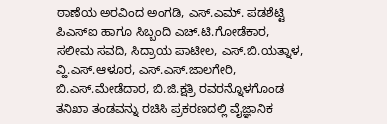ಠಾಣೆಯ ಅರವಿಂದ ಅಂಗಡಿ, ಎಸ್.ಎಮ್. ಪಡಶೆಟ್ಟಿ ಪಿಎಸ್ಐ ಹಾಗೂ ಸಿಬ್ಬಂದಿ ಎಚ್.ಟಿ.ಗೋಡೆಕಾರ, ಸಲೀಮ ಸವದಿ, ಸಿದ್ರಾಯ ಪಾಟೀಲ, ಎಸ್.ಬಿ.ಯತ್ನಾಳ, ವ್ಹಿ.ಎಸ್.ಆಳೂರ, ಎಸ್.ಎಸ್.ಜಾಲಗೇರಿ, ಬಿ.ಎಸ್.ಮೇಡೆದಾರ, ಬಿ.ಜಿ.ಕ್ಷತ್ರಿ ರವರನ್ನೊಳಗೊಂಡ ತನಿಖಾ ತಂಡವನ್ನು ರಚಿಸಿ ಪ್ರಕರಣದಲ್ಲಿ ವೈಜ್ಞಾನಿಕ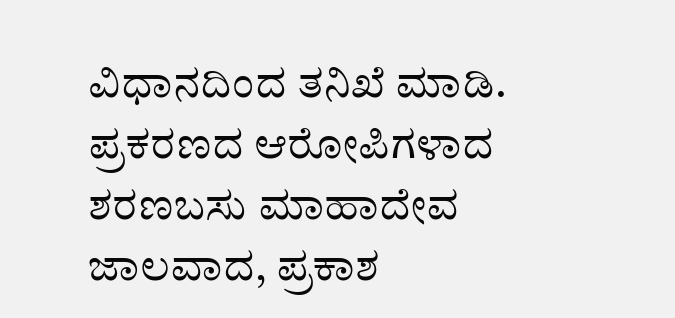ವಿಧಾನದಿಂದ ತನಿಖೆ ಮಾಡಿ. ಪ್ರಕರಣದ ಆರೋಪಿಗಳಾದ ಶರಣಬಸು ಮಾಹಾದೇವ ಜಾಲವಾದ, ಪ್ರಕಾಶ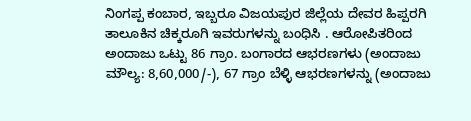ನಿಂಗಪ್ಪ ಕಂಬಾರ, ಇಬ್ಬರೂ ವಿಜಯಪುರ ಜಿಲ್ಲೆಯ ದೇವರ ಹಿಪ್ಪರಗಿ ತಾಲೂಕಿನ ಚಿಕ್ಕರೂಗಿ ಇವರುಗಳನ್ನು ಬಂಧಿಸಿ . ಆರೋಪಿತರಿಂದ ಅಂದಾಜು ಒಟ್ಟು 86 ಗ್ರಾಂ. ಬಂಗಾರದ ಆಭರಣಗಳು (ಅಂದಾಜು ಮೌಲ್ಯ: 8,60,000/-), 67 ಗ್ರಾಂ ಬೆಳ್ಳಿ ಆಭರಣಗಳನ್ನು (ಅಂದಾಜು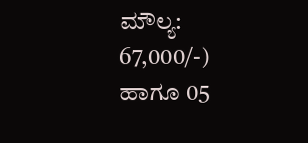ಮೌಲ್ಯ: 67,000/-) ಹಾಗೂ 05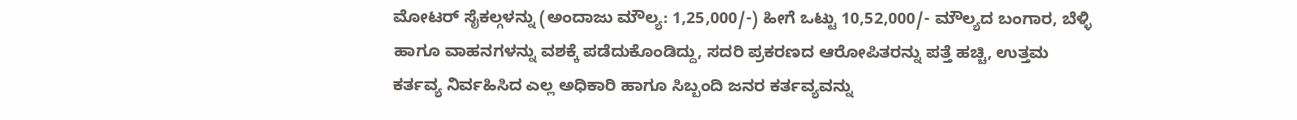ಮೋಟರ್ ಸೈಕಲ್ಗಳನ್ನು (ಅಂದಾಜು ಮೌಲ್ಯ: 1,25,000/-) ಹೀಗೆ ಒಟ್ಟು 10,52,000/- ಮೌಲ್ಯದ ಬಂಗಾರ, ಬೆಳ್ಳಿ ಹಾಗೂ ವಾಹನಗಳನ್ನು ವಶಕ್ಕೆ ಪಡೆದುಕೊಂಡಿದ್ದು, ಸದರಿ ಪ್ರಕರಣದ ಆರೋಪಿತರನ್ನು ಪತ್ತೆ ಹಚ್ಚಿ, ಉತ್ತಮ ಕರ್ತವ್ಯ ನಿರ್ವಹಿಸಿದ ಎಲ್ಲ ಅಧಿಕಾರಿ ಹಾಗೂ ಸಿಬ್ಬಂದಿ ಜನರ ಕರ್ತವ್ಯವನ್ನು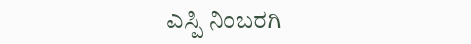ಎಸ್ಪಿ ನಿಂಬರಗಿ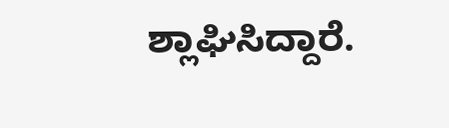ಶ್ಲಾಘಿಸಿದ್ದಾರೆ.